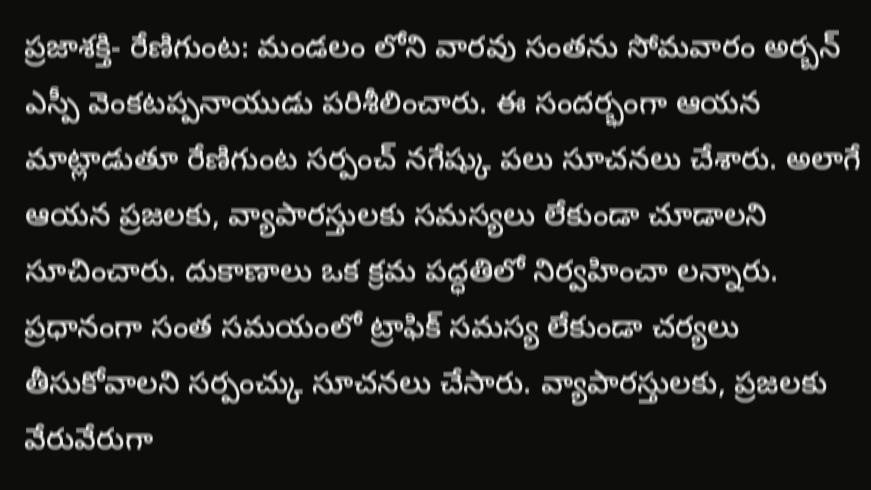ప్రజాశక్తి- రేణిగుంట: మండలం లోని వారవు సంతను సోమవారం అర్బన్ ఎస్పీ వెంకటప్పనాయుడు పరిశీలించారు. ఈ సందర్భంగా ఆయన మాట్లాడుతూ రేణిగుంట సర్పంచ్ నగేష్కు పలు సూచనలు చేశారు. అలాగే ఆయన ప్రజలకు, వ్యాపారస్తులకు సమస్యలు లేకుండా చూడాలని సూచించారు. దుకాణాలు ఒక క్రమ పద్ధతిలో నిర్వహించా లన్నారు. ప్రధానంగా సంత సమయంలో ట్రాఫిక్ సమస్య లేకుండా చర్యలు తీసుకోవాలని సర్పంచ్కు సూచనలు చేసారు. వ్యాపారస్తులకు, ప్రజలకు వేరువేరుగా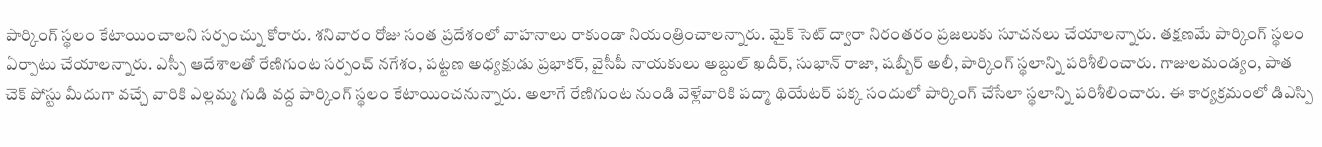పార్కింగ్ స్థలం కేటాయించాలని సర్పంచ్ను కోరారు. శనివారం రోజు సంత ప్రదేశంలో వాహనాలు రాకుండా నియంత్రించాలన్నారు. మైక్ సెట్ ద్వారా నిరంతరం ప్రజలుకు సూచనలు చేయాలన్నారు. తక్షణమే పార్కింగ్ స్థలం ఏర్పాటు చేయాలన్నారు. ఎస్పీ ఆదేశాలతో రేణిగుంట సర్పంచ్ నగేశం, పట్టణ అధ్యక్షుడు ప్రభాకర్, వైసీపీ నాయకులు అబ్దుల్ ఖదీర్, సుభాన్ రాజా, షబ్బీర్ అలీ, పార్కింగ్ స్థలాన్ని పరిశీలించారు. గాజులమండ్యం, పాత చెక్ పోస్టు మీదుగా వచ్చే వారికి ఎల్లమ్మ గుడి వద్ద పార్కింగ్ స్థలం కేటాయించనున్నారు. అలాగే రేణిగుంట నుండి వెళ్లేవారికి పద్మా థియేటర్ పక్క సందులో పార్కింగ్ చేసేలా స్థలాన్ని పరిశీలించారు. ఈ కార్యక్రమంలో డిఎస్పి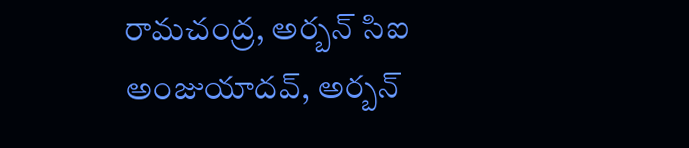రామచంద్ర, అర్బన్ సిఐ అంజుయాదవ్, అర్బన్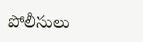పోలీసులు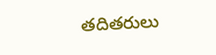తదితరులు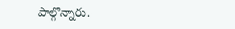పాల్గొన్నారు.